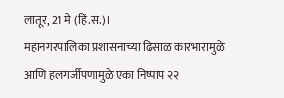लातूर, 21 मे (हिं.स.)।
महानगरपालिका प्रशासनाच्या ढिसाळ कारभारामुळे आणि हलगर्जीपणामुळे एका निष्पाप २२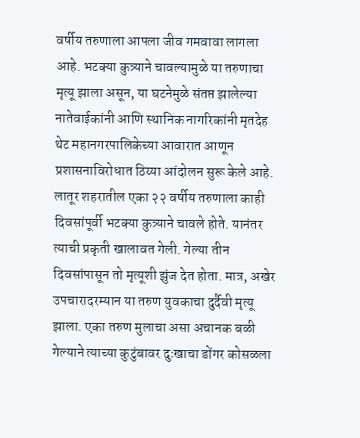वर्षीय तरुणाला आपला जीव गमवावा लागला आहे. भटक्या कुत्र्याने चावल्यामुळे या तरुणाचा मृत्यू झाला असून, या घटनेमुळे संतप्त झालेल्या नातेवाईकांनी आणि स्थानिक नागरिकांनी मृतदेह थेट महानगरपालिकेच्या आवारात आणून प्रशासनाविरोधात ठिय्या आंदोलन सुरू केले आहे.
लातूर शहरातील एका २२ वर्षीय तरुणाला काही दिवसांपूर्वी भटक्या कुत्र्याने चावले होते. यानंतर त्याची प्रकृती खालावत गेली. गेल्या तीन दिवसांपासून तो मृत्यूशी झुंज देत होता. मात्र, अखेर उपचारादरम्यान या तरुण युवकाचा दुर्दैवी मृत्यू झाला. एका तरुण मुलाचा असा अचानक बळी गेल्याने त्याच्या कुटुंबावर दुःखाचा डोंगर कोसळला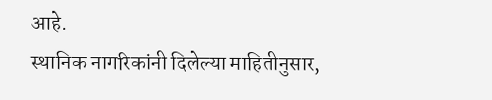आहे.
स्थानिक नागरिकांनी दिलेल्या माहितीनुसार,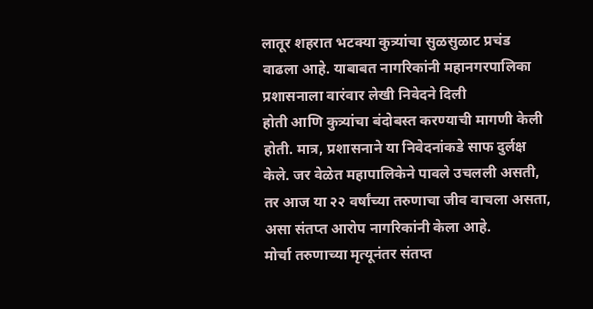लातूर शहरात भटक्या कुत्र्यांचा सुळसुळाट प्रचंड वाढला आहे. याबाबत नागरिकांनी महानगरपालिका प्रशासनाला वारंवार लेखी निवेदने दिली
होती आणि कुत्र्यांचा बंदोबस्त करण्याची मागणी केली होती. मात्र, प्रशासनाने या निवेदनांकडे साफ दुर्लक्ष केले. जर वेळेत महापालिकेने पावले उचलली असती, तर आज या २२ वर्षांच्या तरुणाचा जीव वाचला असता, असा संतप्त आरोप नागरिकांनी केला आहे.
मोर्चा तरुणाच्या मृत्यूनंतर संतप्त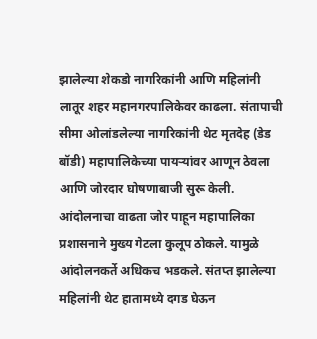झालेल्या शेकडो नागरिकांनी आणि महिलांनी लातूर शहर महानगरपालिकेवर काढला. संतापाची सीमा ओलांडलेल्या नागरिकांनी थेट मृतदेह (डेड बॉडी) महापालिकेच्या पायऱ्यांवर आणून ठेवला आणि जोरदार घोषणाबाजी सुरू केली.
आंदोलनाचा वाढता जोर पाहून महापालिका प्रशासनाने मुख्य गेटला कुलूप ठोकले. यामुळे आंदोलनकर्ते अधिकच भडकले. संतप्त झालेल्या महिलांनी थेट हातामध्ये दगड घेऊन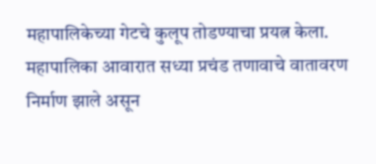महापालिकेच्या गेटचे कुलूप तोडण्याचा प्रयत्न केला. महापालिका आवारात सध्या प्रचंड तणावाचे वातावरण निर्माण झाले असून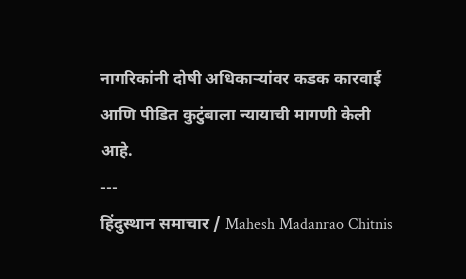नागरिकांनी दोषी अधिकाऱ्यांवर कडक कारवाई आणि पीडित कुटुंबाला न्यायाची मागणी केली आहे.
---
हिंदुस्थान समाचार / Mahesh Madanrao Chitnis